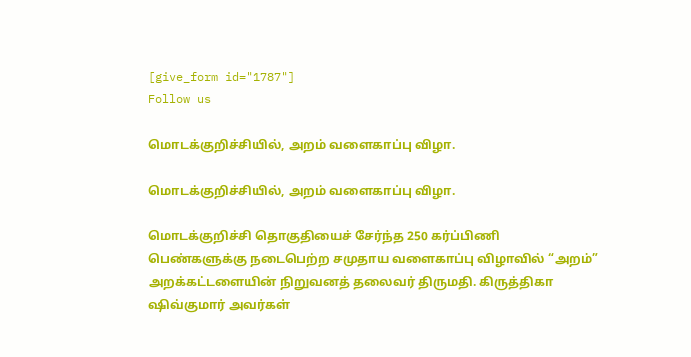[give_form id="1787"]
Follow us

மொடக்குறிச்சியில், அறம் வளைகாப்பு விழா.

மொடக்குறிச்சியில், அறம் வளைகாப்பு விழா.

மொடக்குறிச்சி தொகுதியைச் சேர்ந்த 250 கர்ப்பிணி பெண்களுக்கு நடைபெற்ற சமுதாய வளைகாப்பு விழாவில் “அறம்” அறக்கட்டளையின் நிறுவனத் தலைவர் திருமதி. கிருத்திகா ஷிவ்குமார் அவர்கள்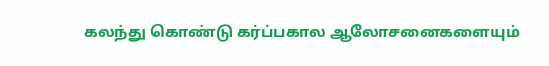கலந்து கொண்டு கர்ப்பகால ஆலோசனைகளையும்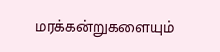மரக்கன்றுகளையும்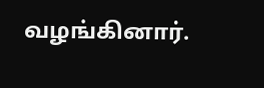வழங்கினார்.